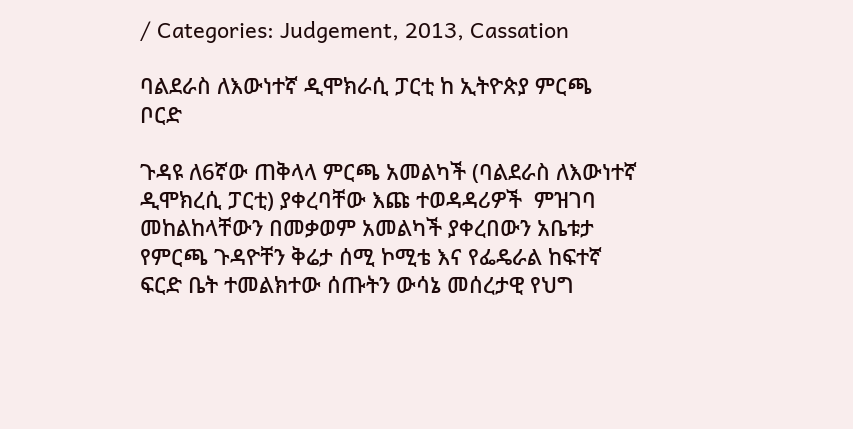/ Categories: Judgement, 2013, Cassation

ባልደራስ ለእውነተኛ ዲሞክራሲ ፓርቲ ከ ኢትዮጵያ ምርጫ ቦርድ

ጉዳዩ ለ6ኛው ጠቅላላ ምርጫ አመልካች (ባልደራስ ለእውነተኛ ዲሞክረሲ ፓርቲ) ያቀረባቸው እጩ ተወዳዳሪዎች  ምዝገባ መከልከላቸውን በመቃወም አመልካች ያቀረበውን አቤቱታ  የምርጫ ጉዳዮቸን ቅሬታ ሰሚ ኮሚቴ እና የፌዴራል ከፍተኛ ፍርድ ቤት ተመልክተው ሰጡትን ውሳኔ መሰረታዊ የህግ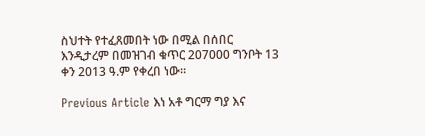ስህተት የተፈጸመበት ነው በሚል በሰበር እንዲታረም በመዝገብ ቁጥር 207000 ግንቦት 13 ቀን 2013 ዓ.ም የቀረበ ነው፡፡

Previous Article እነ አቶ ግርማ ግያ እና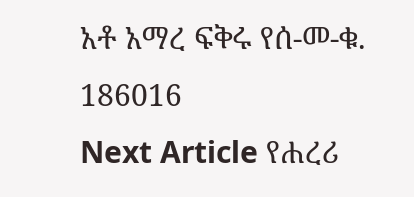አቶ አማረ ፍቅሩ የሰ-መ-ቁ. 186016
Next Article የሐረሪ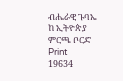ብሔራዊ ጉባኤ ከ ኢትዮጵያ ምርጫ ቦርድ
Print
19634